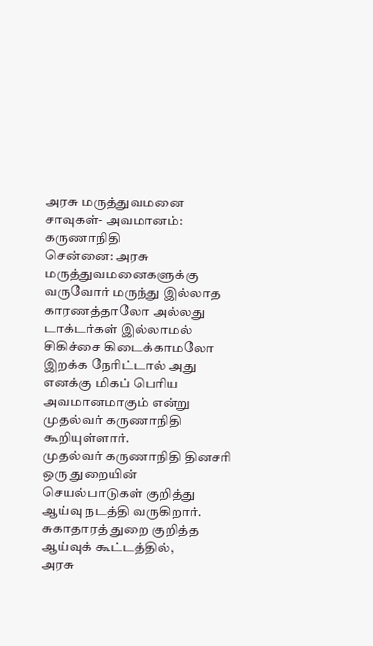அரசு மருத்துவமனை சாவுகள்- அவமானம்: கருணாநிதி
சென்னை: அரசு மருத்துவமனைகளுக்கு வருவோர் மருந்து இல்லாத காரணத்தாலோ அல்லது டாக்டர்கள் இல்லாமல் சிகிச்சை கிடைக்காமலோ இறக்க நேரிட்டால் அது எனக்கு மிகப் பெரிய அவமானமாகும் என்று முதல்வர் கருணாநிதி கூறியுள்ளார்.
முதல்வர் கருணாநிதி தினசரி ஒரு துறையின் செயல்பாடுகள் குறித்து ஆய்வு நடத்தி வருகிறார். சுகாதாரத் துறை குறித்த ஆய்வுக் கூட்டத்தில்,
அரசு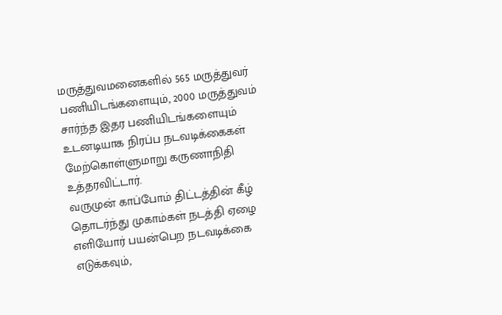மருத்துவமனைகளில் 565 மருத்துவர் பணியிடங்களையும், 2000 மருத்துவம் சார்ந்த இதர பணியிடங்களையும் உடனடியாக நிரப்ப நடவடிக்கைகள் மேற்கொள்ளுமாறு கருணாநிதி உத்தரவிட்டார்.
வருமுன் காப்போம் திட்டத்தின் கீழ் தொடர்ந்து முகாம்கள் நடத்தி ஏழை எளியோர் பயன்பெற நடவடிக்கை எடுக்கவும்,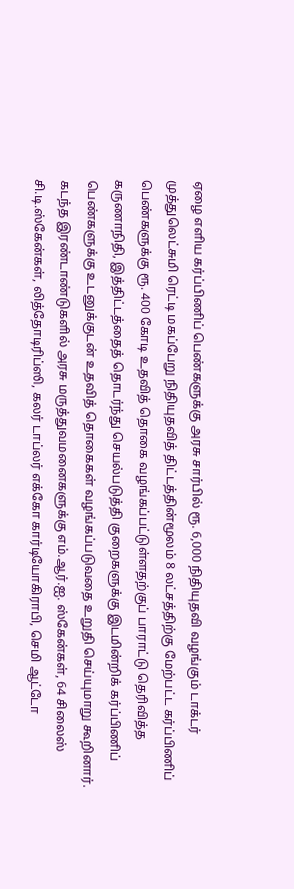ஏழை எளிய கர்ப்பிணிப் பெண்களுக்கு அரசு சார்பில் ரூ. 6,000 நிதியுதவி வழங்கும் டாக்டர் முத்துலெட்சுமி ரெட்டி மகப்பேறு நிதியுதவித் திட்டத்தின்மூலம் 8 லட்சத்திற்கு மேற்பட்ட கர்ப்பிணிப் பெண்களுக்கு ரூ. 400 கோடி உதவித் தொகை வழங்கப்பட்டுள்ளதற்குப் பாராட்டு தெரிவித்த கருணாநிதி, இத்திட்டத்தைத் தொடர்ந்து செயல்படுத்தி குறைகளுக்கு இடமின்றிக் கர்ப்பிணிப் பெண்களுக்கு உடனுக்குடன் உதவித் தொகைகள் வழங்கப்படுவதை உறுதி செய்யுமாறு கூறினார்.
கடந்த இரண்டாண்டுகளில் அரசு மருத்துவமனைகளுக்கு எம்.ஆர்.ஐ. ஸ்கேன்கள், 64 சிலைஸ் சி.டி.ஸ்கேன்கள், லித்தோடிரிப்ஸி, கலர் டாப்லர் எக்கோ கார்டியோகிராபி, செமி ஆட்டோ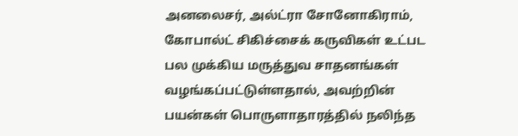அனலைசர், அல்ட்ரா சோனோகிராம், கோபால்ட் சிகிச்சைக் கருவிகள் உட்பட பல முக்கிய மருத்துவ சாதனங்கள் வழங்கப்பட்டுள்ளதால், அவற்றின் பயன்கள் பொருளாதாரத்தில் நலிந்த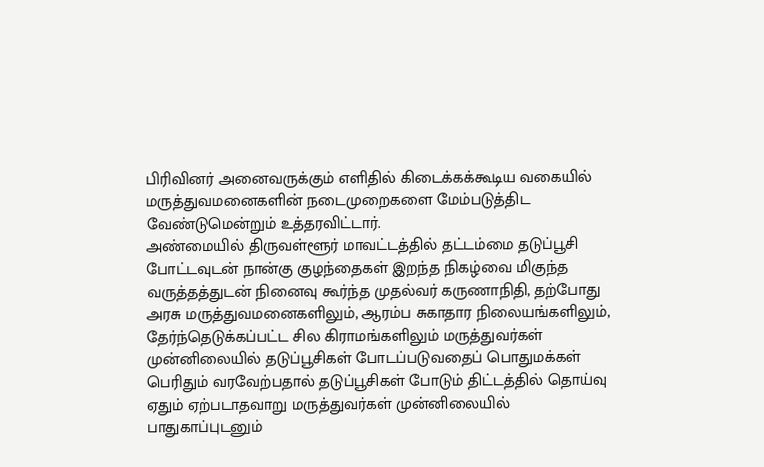பிரிவினர் அனைவருக்கும் எளிதில் கிடைக்கக்கூடிய வகையில் மருத்துவமனைகளின் நடைமுறைகளை மேம்படுத்திட வேண்டுமென்றும் உத்தரவிட்டார்.
அண்மையில் திருவள்ளூர் மாவட்டத்தில் தட்டம்மை தடுப்பூசி போட்டவுடன் நான்கு குழந்தைகள் இறந்த நிகழ்வை மிகுந்த வருத்தத்துடன் நினைவு கூர்ந்த முதல்வர் கருணாநிதி, தற்போது அரசு மருத்துவமனைகளிலும், ஆரம்ப சுகாதார நிலையங்களிலும், தேர்ந்தெடுக்கப்பட்ட சில கிராமங்களிலும் மருத்துவர்கள் முன்னிலையில் தடுப்பூசிகள் போடப்படுவதைப் பொதுமக்கள் பெரிதும் வரவேற்பதால் தடுப்பூசிகள் போடும் திட்டத்தில் தொய்வு ஏதும் ஏற்படாதவாறு மருத்துவர்கள் முன்னிலையில் பாதுகாப்புடனும்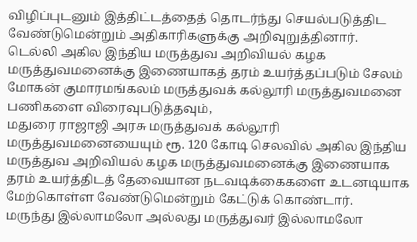விழிப்புடனும் இத்திட்டத்தைத் தொடர்ந்து செயல்படுத்திட வேண்டுமென்றும் அதிகாரிகளுக்கு அறிவுறுத்தினார்.
டெல்லி அகில இந்திய மருத்துவ அறிவியல் கழக மருத்துவமனைக்கு இணையாகத் தரம் உயர்த்தப்படும் சேலம் மோகன் குமாரமங்கலம் மருத்துவக் கல்லூரி மருத்துவமனை பணிகளை விரைவுபடுத்தவும்,
மதுரை ராஜாஜி அரசு மருத்துவக் கல்லூரி மருத்துவமனையையும் ரூ. 120 கோடி செலவில் அகில இந்திய மருத்துவ அறிவியல் கழக மருத்துவமனைக்கு இணையாக தரம் உயர்த்திடத் தேவையான நடவடிக்கைகளை உடனடியாக மேற்கொள்ள வேண்டுமென்றும் கேட்டுக் கொண்டார்.
மருந்து இல்லாமலோ அல்லது மருத்துவர் இல்லாமலோ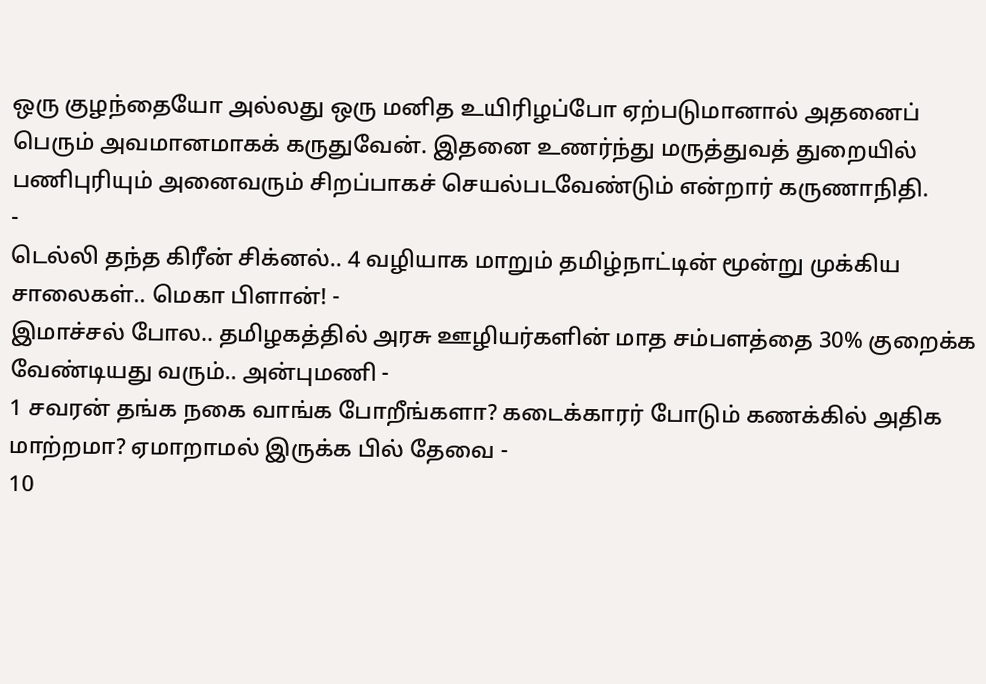ஒரு குழந்தையோ அல்லது ஒரு மனித உயிரிழப்போ ஏற்படுமானால் அதனைப் பெரும் அவமானமாகக் கருதுவேன். இதனை உணர்ந்து மருத்துவத் துறையில் பணிபுரியும் அனைவரும் சிறப்பாகச் செயல்படவேண்டும் என்றார் கருணாநிதி.
-
டெல்லி தந்த கிரீன் சிக்னல்.. 4 வழியாக மாறும் தமிழ்நாட்டின் மூன்று முக்கிய சாலைகள்.. மெகா பிளான்! -
இமாச்சல் போல.. தமிழகத்தில் அரசு ஊழியர்களின் மாத சம்பளத்தை 30% குறைக்க வேண்டியது வரும்.. அன்புமணி -
1 சவரன் தங்க நகை வாங்க போறீங்களா? கடைக்காரர் போடும் கணக்கில் அதிக மாற்றமா? ஏமாறாமல் இருக்க பில் தேவை -
10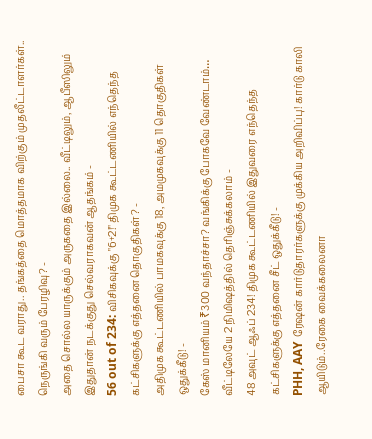பைசா கூட வராது.. தங்கத்தை மொத்தமாக விற்கும் முதலீட்டாளர்கள்.. நெருங்கி வரும் பேரழிவு? -
அதை சொல்ல யாருக்கும் அருகதை இல்லை.. வீட்டிலும், ஆபீஸிலும் இதுதான் நடக்குது செல்வராகவன் ஆதங்கம் -
56 out of 234: விசிகவுக்கு "6+2!" திமுக கூட்டணியில் எந்தெந்த கட்சிகளுக்கு எத்தனை தொகுதிகள்? -
அதிமுக கூட்டணியில் பாமகவுக்கு 18, அமமுகவுக்கு 11 தொகுதிகள் ஒதுக்கீடு! -
கேஸ் மானியம் ₹300 வந்தாச்சா? வங்கிக்கு போகவே வேண்டாம்… வீட்டிலேயே 2 நிமிஷத்தில் தெரிஞ்சுக்கலாம் -
48 அவுட் ஆஃப் 234! திமுக கூட்டணியில் இதுவரை எந்தெந்த கட்சிகளுக்கு எத்தனை சீட் ஒதுக்கீடு! -
PHH, AAY ரேஷன் கார்டுதாரர்களுக்கு முக்கிய அறிவிப்பு! கார்டு காலி ஆயிடும்..ரேகை வைக்கலைனா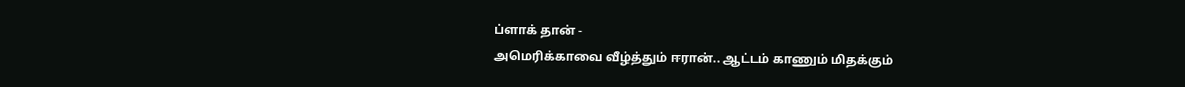ப்ளாக் தான் -
அமெரிக்காவை வீழ்த்தும் ஈரான்.. ஆட்டம் காணும் மிதக்கும்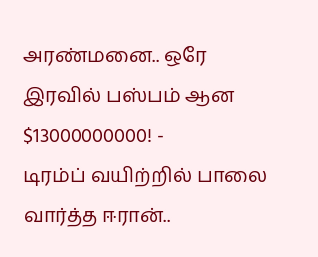அரண்மனை.. ஒரே இரவில் பஸ்பம் ஆன $13000000000! -
டிரம்ப் வயிற்றில் பாலை வார்த்த ஈரான்..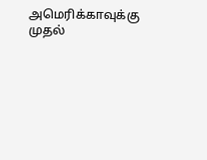அமெரிக்காவுக்கு முதல்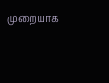முறையாக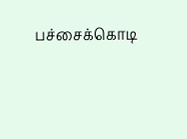பச்சைக்கொடி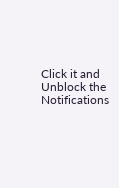Click it and Unblock the Notifications